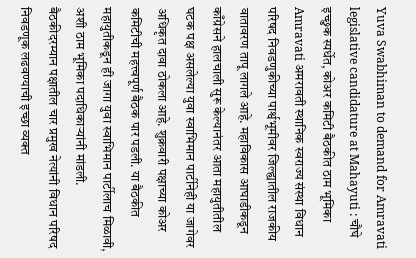Yuva Swabhiman to demand for Amravati legislative candidature at Mahayuti : चौघे इच्छुक स्पर्धेत, कोअर कमिटी बैठकीत ठाम भूमिका
Amravati अमरावती स्थानिक स्वराज्य संस्था विधान परिषद निवडणुकीच्या पार्श्वभूमीवर जिल्ह्यातील राजकीय वातावरण तापू लागले आहे. महाविकास आघाडीकडून काँग्रेसने हालचाली सुरू केल्यानंतर आता महायुतीतील घटक पक्ष असलेल्या युवा स्वाभिमान पार्टीनेही या जागेवर अधिकृत दावा ठोकला आहे. शुक्रवारी पक्षाच्या कोअर कमिटीची महत्त्वपूर्ण बैठक पार पडली. या बैठकीत महायुतीकडून ही जागा युवा स्वाभिमान पार्टीलाच मिळावी, अशी ठाम भूमिका पदाधिकाऱ्यांनी मांडली.
बैठकीदरम्यान पक्षातील चार प्रमुख नेत्यांनी विधान परिषद निवडणूक लढवण्याची इच्छा व्यक्त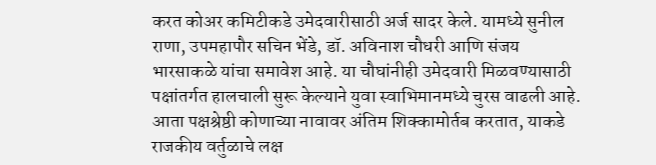करत कोअर कमिटीकडे उमेदवारीसाठी अर्ज सादर केले. यामध्ये सुनील राणा, उपमहापौर सचिन भेंडे, डॉ. अविनाश चौधरी आणि संजय भारसाकळे यांचा समावेश आहे. या चौघांनीही उमेदवारी मिळवण्यासाठी पक्षांतर्गत हालचाली सुरू केल्याने युवा स्वाभिमानमध्ये चुरस वाढली आहे. आता पक्षश्रेष्ठी कोणाच्या नावावर अंतिम शिक्कामोर्तब करतात, याकडे राजकीय वर्तुळाचे लक्ष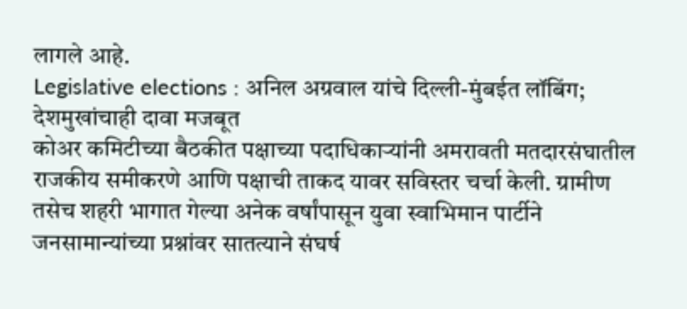लागले आहे.
Legislative elections : अनिल अग्रवाल यांचे दिल्ली-मुंबईत लॉबिंग; देशमुखांचाही दावा मजबूत
कोअर कमिटीच्या बैठकीत पक्षाच्या पदाधिकाऱ्यांनी अमरावती मतदारसंघातील राजकीय समीकरणे आणि पक्षाची ताकद यावर सविस्तर चर्चा केली. ग्रामीण तसेच शहरी भागात गेल्या अनेक वर्षांपासून युवा स्वाभिमान पार्टीने जनसामान्यांच्या प्रश्नांवर सातत्याने संघर्ष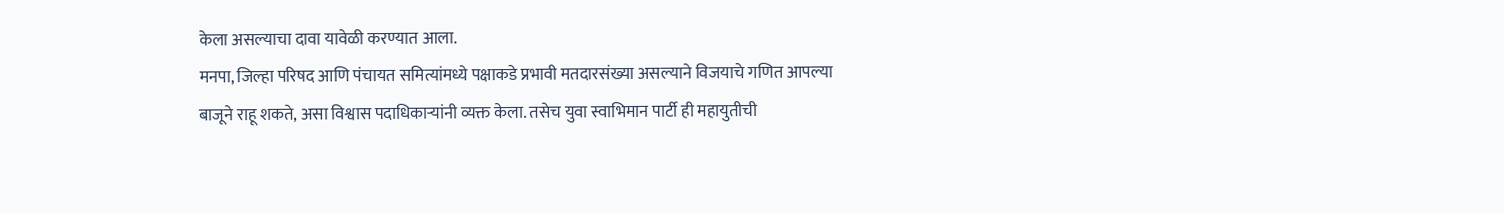केला असल्याचा दावा यावेळी करण्यात आला.
मनपा, जिल्हा परिषद आणि पंचायत समित्यांमध्ये पक्षाकडे प्रभावी मतदारसंख्या असल्याने विजयाचे गणित आपल्या बाजूने राहू शकते, असा विश्वास पदाधिकाऱ्यांनी व्यक्त केला. तसेच युवा स्वाभिमान पार्टी ही महायुतीची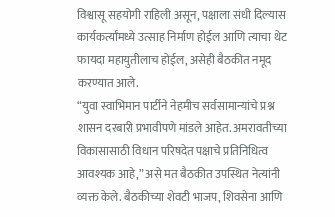विश्वासू सहयोगी राहिली असून, पक्षाला संधी दिल्यास कार्यकर्त्यांमध्ये उत्साह निर्माण होईल आणि त्याचा थेट फायदा महायुतीलाच होईल, असेही बैठकीत नमूद करण्यात आले.
“युवा स्वाभिमान पार्टीने नेहमीच सर्वसामान्यांचे प्रश्न शासन दरबारी प्रभावीपणे मांडले आहेत. अमरावतीच्या विकासासाठी विधान परिषदेत पक्षाचे प्रतिनिधित्व आवश्यक आहे,” असे मत बैठकीत उपस्थित नेत्यांनी व्यक्त केले. बैठकीच्या शेवटी भाजप, शिवसेना आणि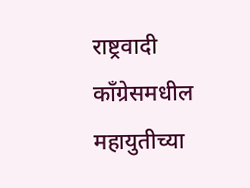राष्ट्रवादी काँग्रेसमधील महायुतीच्या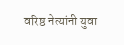वरिष्ठ नेत्यांनी युवा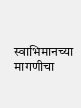स्वाभिमानच्या मागणीचा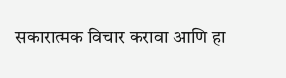सकारात्मक विचार करावा आणि हा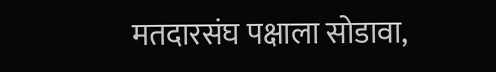मतदारसंघ पक्षाला सोडावा,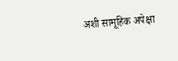अशी सामूहिक अपेक्षा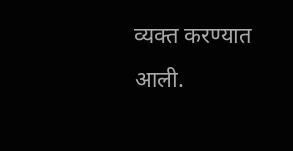व्यक्त करण्यात आली.